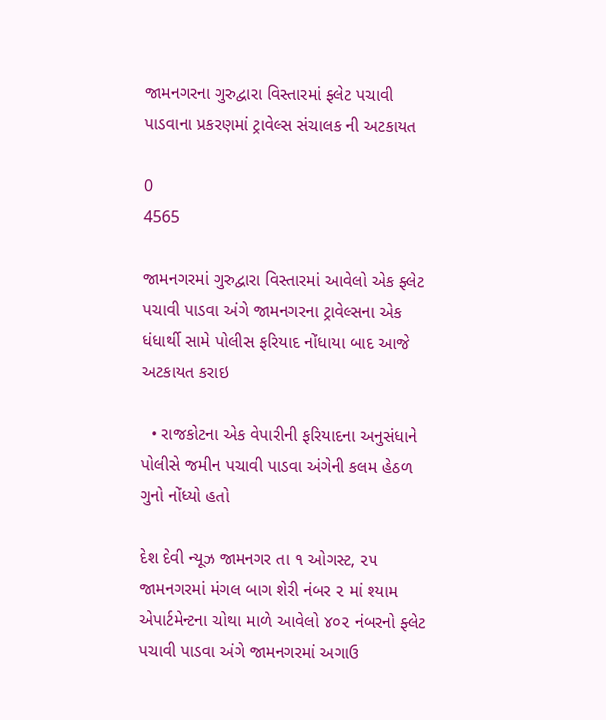જામનગરના ગુરુદ્વારા વિસ્તારમાં ફ્લેટ પચાવી પાડવાના પ્રકરણમાં ટ્રાવેલ્સ સંચાલક ની અટકાયત

0
4565

જામનગરમાં ગુરુદ્વારા વિસ્તારમાં આવેલો એક ફ્લેટ પચાવી પાડવા અંગે જામનગરના ટ્રાવેલ્સના એક ધંધાર્થી સામે પોલીસ ફરિયાદ નોંધાયા બાદ આજે અટકાયત કરાઇ

  • રાજકોટના એક વેપારીની ફરિયાદના અનુસંધાને પોલીસે જમીન પચાવી પાડવા અંગેની કલમ હેઠળ ગુનો નોંધ્યો હતો

દેશ દેવી ન્યૂઝ જામનગર તા ૧ ઓગસ્ટ, ૨૫ જામનગરમાં મંગલ બાગ શેરી નંબર ૨ માં શ્યામ એપાર્ટમેન્ટના ચોથા માળે આવેલો ૪૦૨ નંબરનો ફ્લેટ પચાવી પાડવા અંગે જામનગરમાં અગાઉ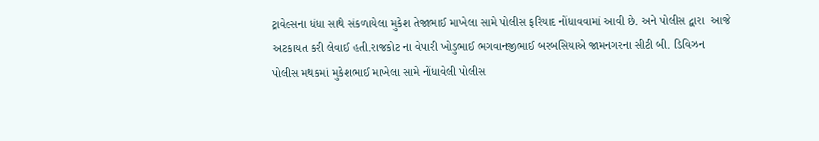ટ્રાવેલ્સના ધંધા સાથે સંકળાયેલા મુકેશ તેજાભાઈ માખેલા સામે પોલીસ ફરિયાદ નોંધાવવામાં આવી છે. અને પોલીસ દ્વારા  આજે અટકાયત કરી લેવાઈ હતી.રાજકોટ ના વેપારી ખોડુભાઈ ભગવાનજીભાઈ બરબસિયાએ જામનગરના સીટી બી. ડિવિઝન પોલીસ મથકમાં મુકેશભાઈ માખેલા સામે નોંધાવેલી પોલીસ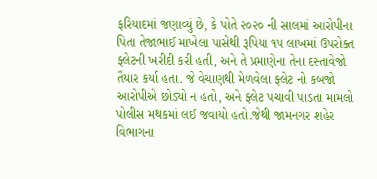ફરિયાદમાં જણાવ્યું છે, કે પોતે ૨૦૨૦ ની સાલમાં આરોપીના પિતા તેજાભાઈ માખેલા પાસેથી રૂપિયા ૧૫ લાખમાં ઉપરોક્ત ફ્લેટની ખરીદી કરી હતી, અને તે પ્રમાણેના તેના દસ્તાવેજો તૈયાર કર્યા હતા. જે વેચાણથી મેળવેલા ફ્લેટ નો કબજો આરોપીએ છોડ્યો ન હતો, અને ફ્લેટ પચાવી પાડતા મામલો પોલીસ મથકમાં લઈ જવાયો હતો.જેથી જામનગર શહેર વિભાગના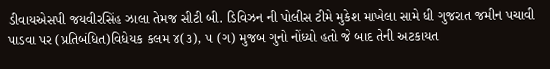ડીવાયએસપી જયવીરસિંહ ઝાલા તેમજ સીટી બી. ડિવિઝન ની પોલીસ ટીમે મુકેશ માખેલા સામે ધી ગુજરાત જમીન પચાવી પાડવા પર (પ્રતિબંધિત)વિધેયક કલમ ૪(૩), ૫ (ગ) મુજબ ગુનો નોંધ્યો હતો જે બાદ તેની અટકાયત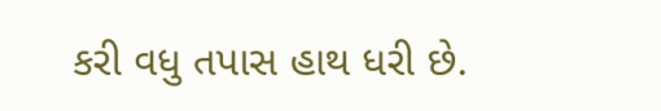કરી વધુ તપાસ હાથ ધરી છે.